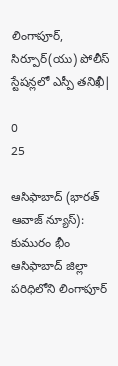లింగాపూర్, సిర్పూర్(యు) పోలీస్ స్టేషన్లలో ఎస్పీ తనిఖీ|

0
25

ఆసిఫాబాద్ (భారత్ ఆవాజ్ న్యూస్): కుమురం భీం ఆసిఫాబాద్ జిల్లా పరిధిలోని లింగాపూర్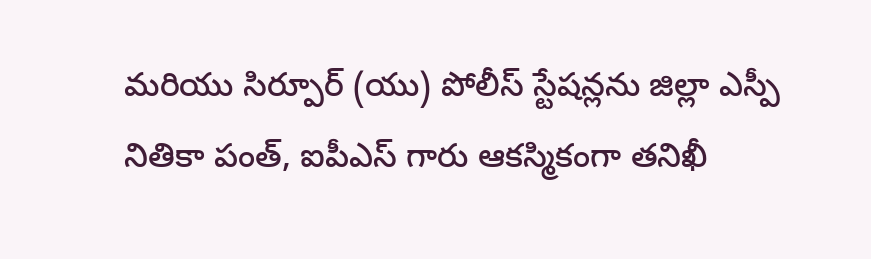మరియు సిర్పూర్ (యు) పోలీస్ స్టేషన్లను జిల్లా ఎస్పీ నితికా పంత్, ఐపీఎస్ గారు ఆకస్మికంగా తనిఖీ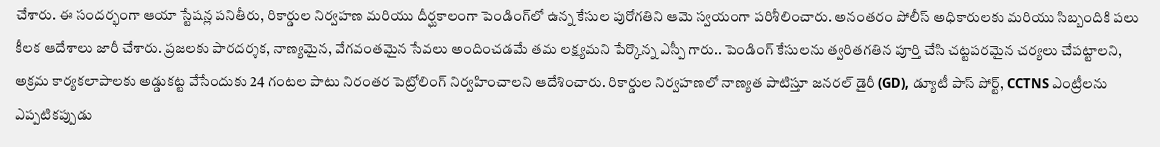చేశారు. ఈ సందర్భంగా ఆయా స్టేషన్ల పనితీరు, రికార్డుల నిర్వహణ మరియు దీర్ఘకాలంగా పెండింగ్‌లో ఉన్న కేసుల పురోగతిని ఆమె స్వయంగా పరిశీలించారు. అనంతరం పోలీస్ అధికారులకు మరియు సిబ్బందికి పలు కీలక ఆదేశాలు జారీ చేశారు. ప్రజలకు పారదర్శక, నాణ్యమైన, వేగవంతమైన సేవలు అందించడమే తమ లక్ష్యమని పేర్కొన్న ఎస్పీ గారు.. పెండింగ్ కేసులను త్వరితగతిన పూర్తి చేసి చట్టపరమైన చర్యలు చేపట్టాలని, అక్రమ కార్యకలాపాలకు అడ్డుకట్ట వేసేందుకు 24 గంటల పాటు నిరంతర పెట్రోలింగ్ నిర్వహించాలని ఆదేశించారు. రికార్డుల నిర్వహణలో నాణ్యత పాటిస్తూ జనరల్ డైరీ (GD), డ్యూటీ పాస్ పోర్ట్, CCTNS ఎంట్రీలను ఎప్పటికప్పుడు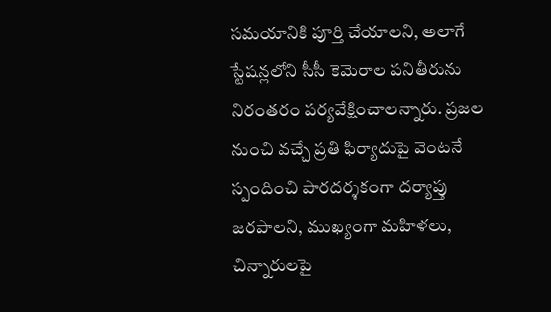సమయానికి పూర్తి చేయాలని, అలాగే స్టేషన్లలోని సీసీ కెమెరాల పనితీరును నిరంతరం పర్యవేక్షించాలన్నారు. ప్రజల నుంచి వచ్చే ప్రతి ఫిర్యాదుపై వెంటనే స్పందించి పారదర్శకంగా దర్యాప్తు జరపాలని, ముఖ్యంగా మహిళలు, చిన్నారులపై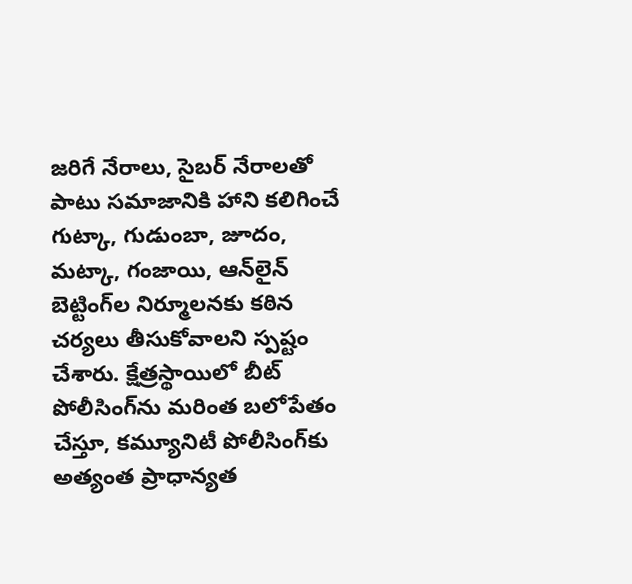జరిగే నేరాలు, సైబర్ నేరాలతో పాటు సమాజానికి హాని కలిగించే గుట్కా, గుడుంబా, జూదం, మట్కా, గంజాయి, ఆన్‌లైన్ బెట్టింగ్‌ల నిర్మూలనకు కఠిన చర్యలు తీసుకోవాలని స్పష్టం చేశారు. క్షేత్రస్థాయిలో బీట్ పోలీసింగ్‌ను మరింత బలోపేతం చేస్తూ, కమ్యూనిటీ పోలీసింగ్‌కు అత్యంత ప్రాధాన్యత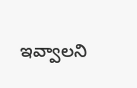ఇవ్వాలని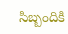సిబ్బందికి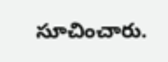సూచించారు.